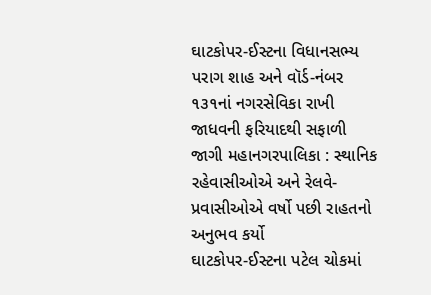ઘાટકોપર-ઈસ્ટના વિધાનસભ્ય પરાગ શાહ અને વૉર્ડ-નંબર ૧૩૧નાં નગરસેવિકા રાખી જાધવની ફરિયાદથી સફાળી જાગી મહાનગરપાલિકા : સ્થાનિક રહેવાસીઓએ અને રેલવે-પ્રવાસીઓએ વર્ષો પછી રાહતનો અનુભવ કર્યો
ઘાટકોપર-ઈસ્ટના પટેલ ચોકમાં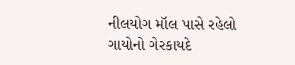નીલયોગ મૉલ પાસે રહેલો ગાયોનો ગેરકાયદે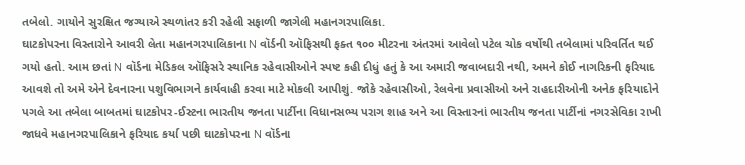તબેલો. ગાયોને સુરક્ષિત જગ્યાએ સ્થળાંતર કરી રહેલી સફાળી જાગેલી મહાનગરપાલિકા.
ઘાટકોપરના વિસ્તારોને આવરી લેતા મહાનગરપાલિકાના N વૉર્ડની ઑફિસથી ફક્ત ૧૦૦ મીટરના અંતરમાં આવેલો પટેલ ચોક વર્ષોથી તબેલામાં પરિવર્તિત થઈ ગયો હતો. આમ છતાં N વૉર્ડના મેડિકલ ઑફિસરે સ્થાનિક રહેવાસીઓને સ્પષ્ટ કહી દીધું હતું કે આ અમારી જવાબદારી નથી, અમને કોઈ નાગરિકની ફરિયાદ આવશે તો અમે એને દેવનારના પશુવિભાગને કાર્યવાહી કરવા માટે મોકલી આપીશું. જોકે રહેવાસીઓ, રેલવેના પ્રવાસીઓ અને રાહદારીઓની અનેક ફરિયાદોને પગલે આ તબેલા બાબતમાં ઘાટકોપર-ઈસ્ટના ભારતીય જનતા પાર્ટીના વિધાનસભ્ય પરાગ શાહ અને આ વિસ્તારનાં ભારતીય જનતા પાર્ટીનાં નગરસેવિકા રાખી જાધવે મહાનગરપાલિકાને ફરિયાદ કર્યા પછી ઘાટકોપરના N વૉર્ડના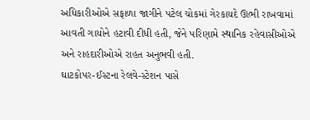અધિકારીઓએ સફાળા જાગીને પટેલ ચોકમાં ગેરકાયદે ઊભી રાખવામાં આવતી ગાયોને હટાવી દીધી હતી, જેને પરિણામે સ્થાનિક રહેવાસીઓએ અને રાહદારીઓએ રાહત અનુભવી હતી.
ઘાટકોપર-ઈસ્ટના રેલવે-સ્ટેશન પાસે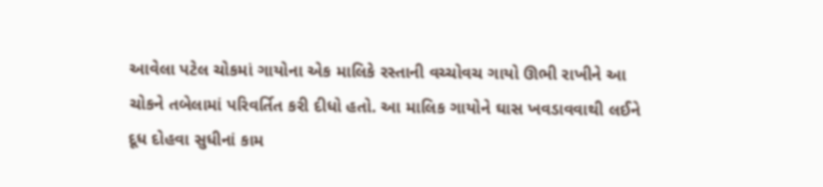આવેલા પટેલ ચોકમાં ગાયોના એક માલિકે રસ્તાની વચ્ચોવચ ગાયો ઊભી રાખીને આ ચોકને તબેલામાં પરિવર્તિત કરી દીધો હતો. આ માલિક ગાયોને ઘાસ ખવડાવવાથી લઈને દૂધ દોહવા સુધીનાં કામ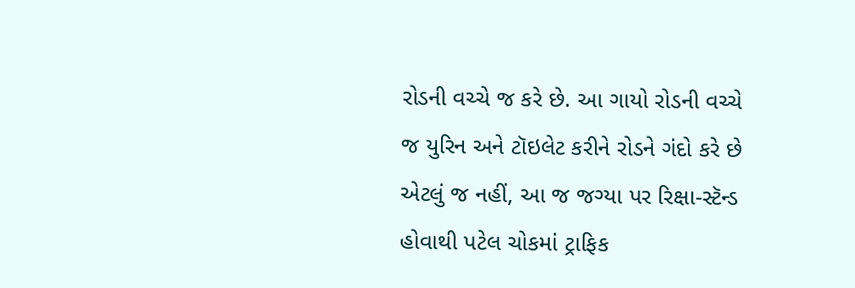રોડની વચ્ચે જ કરે છે. આ ગાયો રોડની વચ્ચે જ યુરિન અને ટૉઇલેટ કરીને રોડને ગંદો કરે છે એટલું જ નહીં, આ જ જગ્યા પર રિક્ષા-સ્ટૅન્ડ હોવાથી પટેલ ચોકમાં ટ્રાફિક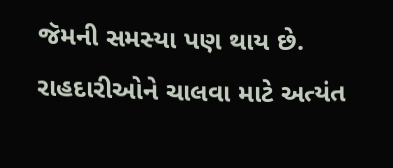જૅમની સમસ્યા પણ થાય છે. રાહદારીઓને ચાલવા માટે અત્યંત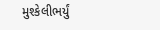મુશ્કેલીભર્યું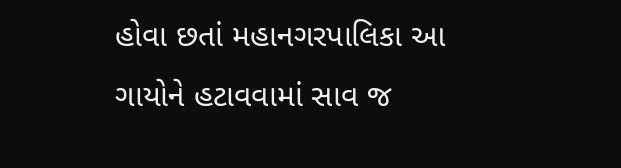હોવા છતાં મહાનગરપાલિકા આ ગાયોને હટાવવામાં સાવ જ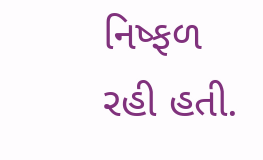નિષ્ફળ રહી હતી.